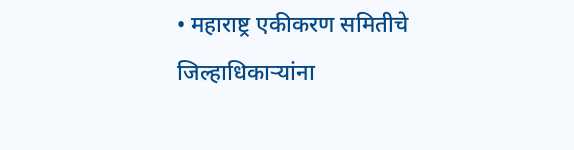• महाराष्ट्र एकीकरण समितीचे जिल्हाधिकाऱ्यांना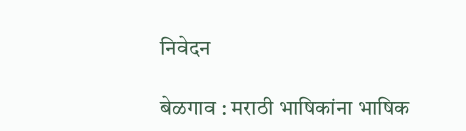निवेदन

बेळगाव : मराठी भाषिकांना भाषिक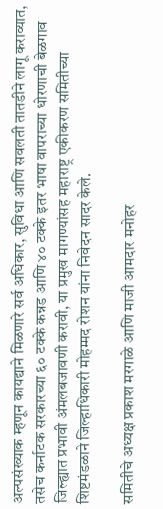अल्पसंख्याक म्हणून कायद्याने मिळणारे सर्व अधिकार, सुविधा आणि सवलती तातडीने लागू कराव्यात, तसेच कर्नाटक सरकारच्या ६० टक्के कन्नड आणि ४० टक्के इतर भाषा वापराच्या धोरणाची बेळगाव जिल्ह्यात प्रभावी अंमलबजावणी करावी, या प्रमुख मागण्यांसह महाराष्ट्र एकीकरण समितीच्या शिष्टमंडळाने जिल्हाधिकारी मोहम्मद रोशन यांना निवेदन सादर केले.

समितीचे अध्यक्ष प्रकाश मरगाळे आणि माजी आमदार मनोहर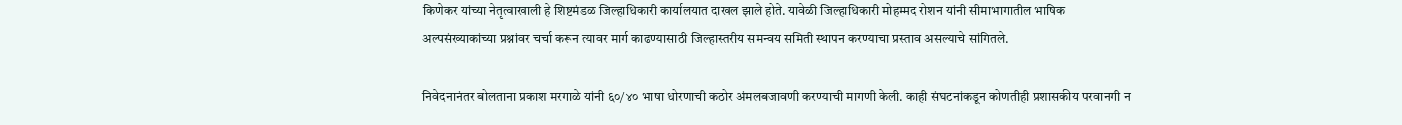किणेकर यांच्या नेतृत्वाखाली हे शिष्टमंडळ जिल्हाधिकारी कार्यालयात दाखल झाले होते. यावेळी जिल्हाधिकारी मोहम्मद रोशन यांनी सीमाभागातील भाषिक अल्पसंख्याकांच्या प्रश्नांवर चर्चा करून त्यावर मार्ग काढण्यासाठी जिल्हास्तरीय समन्वय समिती स्थापन करण्याचा प्रस्ताव असल्याचे सांगितले.

निवेदनानंतर बोलताना प्रकाश मरगाळे यांनी ६०/४० भाषा धोरणाची कठोर अंमलबजावणी करण्याची मागणी केली. काही संघटनांकडून कोणतीही प्रशासकीय परवानगी न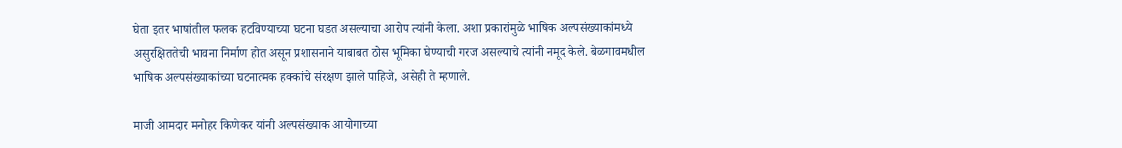घेता इतर भाषांतील फलक हटविण्याच्या घटना घडत असल्याचा आरोप त्यांनी केला. अशा प्रकारांमुळे भाषिक अल्पसंख्याकांमध्ये असुरक्षिततेची भावना निर्माण होत असून प्रशासनाने याबाबत ठोस भूमिका घेण्याची गरज असल्याचे त्यांनी नमूद केले. बेळगावमधील भाषिक अल्पसंख्याकांच्या घटनात्मक हक्कांचे संरक्षण झाले पाहिजे, असेही ते म्हणाले.

माजी आमदार मनोहर किणेकर यांनी अल्पसंख्याक आयोगाच्या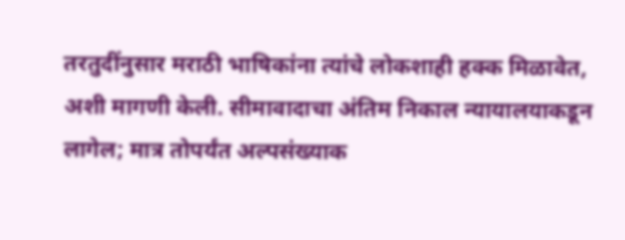तरतुदींनुसार मराठी भाषिकांना त्यांचे लोकशाही हक्क मिळावेत, अशी मागणी केली. सीमावादाचा अंतिम निकाल न्यायालयाकडून लागेल; मात्र तोपर्यंत अल्पसंख्याक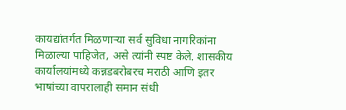कायद्यांतर्गत मिळणाऱ्या सर्व सुविधा नागरिकांना मिळाल्या पाहिजेत, असे त्यांनी स्पष्ट केले. शासकीय कार्यालयांमध्ये कन्नडबरोबरच मराठी आणि इतर भाषांच्या वापरालाही समान संधी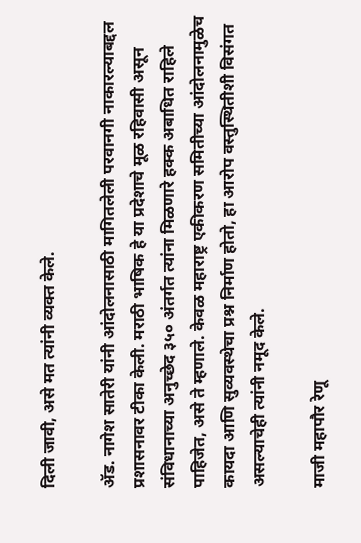दिली जावी, असे मत त्यांनी व्यक्त केले.

ॲड. नागेश सातेरी यांनी आंदोलनासाठी मागितलेली परवानगी नाकारल्याबद्दल प्रशासनावर टीका केली. मराठी भाषिक हे या प्रदेशाचे मूळ रहिवासी असून संविधानाच्या अनुच्छेद ३५० अंतर्गत त्यांना मिळणारे हक्क अबाधित राहिले पाहिजेत, असे ते म्हणाले. केवळ महाराष्ट्र एकीकरण समितीच्या आंदोलनामुळेच कायदा आणि सुव्यवस्थेचा प्रश्न निर्माण होतो, हा आरोप वस्तुस्थितीशी विसंगत असल्याचेही त्यांनी नमूद केले.

माजी महापौर रेणू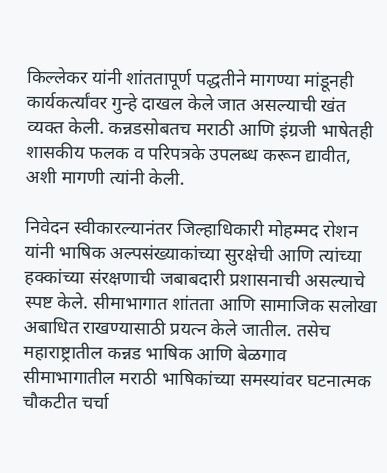किल्लेकर यांनी शांततापूर्ण पद्धतीने मागण्या मांडूनही कार्यकर्त्यांवर गुन्हे दाखल केले जात असल्याची खंत व्यक्त केली. कन्नडसोबतच मराठी आणि इंग्रजी भाषेतही शासकीय फलक व परिपत्रके उपलब्ध करून द्यावीत, अशी मागणी त्यांनी केली.

निवेदन स्वीकारल्यानंतर जिल्हाधिकारी मोहम्मद रोशन यांनी भाषिक अल्पसंख्याकांच्या सुरक्षेची आणि त्यांच्या हक्कांच्या संरक्षणाची जबाबदारी प्रशासनाची असल्याचे स्पष्ट केले. सीमाभागात शांतता आणि सामाजिक सलोखा अबाधित राखण्यासाठी प्रयत्न केले जातील. तसेच महाराष्ट्रातील कन्नड भाषिक आणि बेळगाव सीमाभागातील मराठी भाषिकांच्या समस्यांवर घटनात्मक चौकटीत चर्चा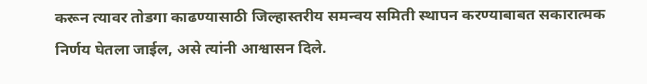करून त्यावर तोडगा काढण्यासाठी जिल्हास्तरीय समन्वय समिती स्थापन करण्याबाबत सकारात्मक निर्णय घेतला जाईल, असे त्यांनी आश्वासन दिले.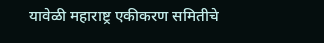यावेळी महाराष्ट्र एकीकरण समितीचे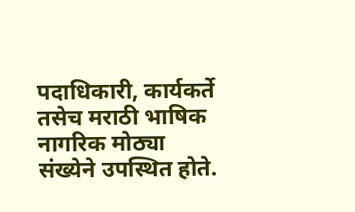पदाधिकारी, कार्यकर्ते तसेच मराठी भाषिक नागरिक मोठ्या संख्येने उपस्थित होते.